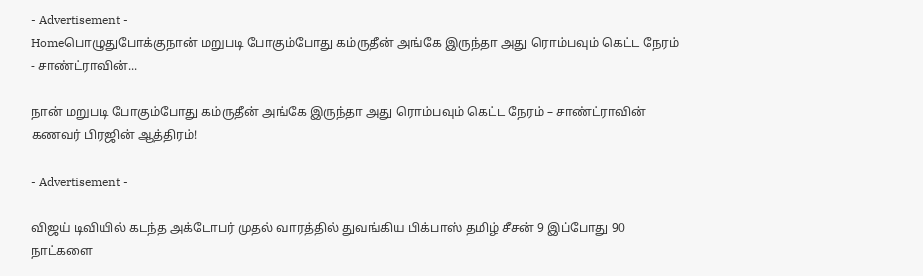- Advertisement -
Homeபொழுதுபோக்குநான் மறுபடி போகும்போது கம்ருதீன் அங்கே இருந்தா அது ரொம்பவும் கெட்ட நேரம் - சாண்ட்ராவின்...

நான் மறுபடி போகும்போது கம்ருதீன் அங்கே இருந்தா அது ரொம்பவும் கெட்ட நேரம் – சாண்ட்ராவின் கணவர் பிரஜின் ஆத்திரம்!

- Advertisement -

விஜய் டிவியில் கடந்த அக்டோபர் முதல் வாரத்தில் துவங்கிய பிக்பாஸ் தமிழ் சீசன் 9 இப்போது 90 நாட்களை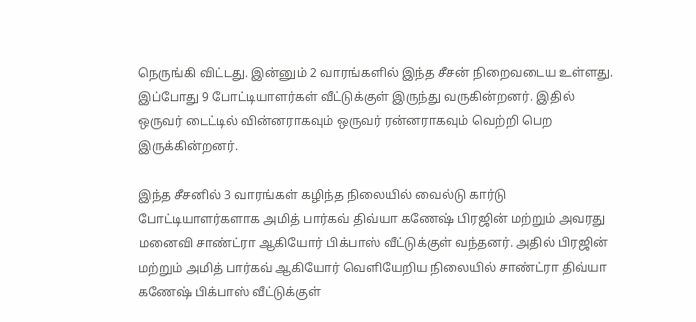நெருங்கி விட்டது. இன்னும் 2 வாரங்களில் இந்த சீசன் நிறைவடைய உள்ளது. இப்போது 9 போட்டியாளர்கள் வீட்டுக்குள் இருந்து வருகின்றனர். இதில் ஒருவர் டைட்டில் வின்னராகவும் ஒருவர் ரன்னராகவும் வெற்றி பெற இருக்கின்றனர்.

இந்த சீசனில் 3 வாரங்கள் கழிந்த நிலையில் வைல்டு கார்டு போட்டியாளர்களாக அமித் பார்கவ் திவ்யா கணேஷ் பிரஜின் மற்றும் அவரது மனைவி சாண்ட்ரா ஆகியோர் பிக்பாஸ் வீட்டுக்குள் வந்தனர். அதில் பிரஜின் மற்றும் அமித் பார்கவ் ஆகியோர் வெளியேறிய நிலையில் சாண்ட்ரா திவ்யா கணேஷ் பிக்பாஸ் வீட்டுக்குள்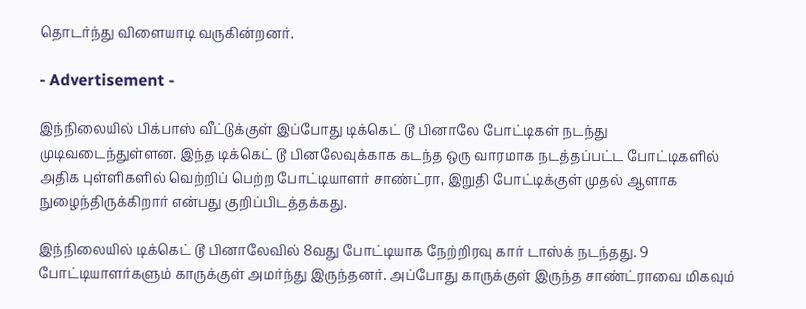தொடர்ந்து விளையாடி வருகின்றனர்.

- Advertisement -

இந்நிலையில் பிக்பாஸ் வீட்டுக்குள் இப்போது டிக்கெட் டூ பினாலே போட்டிகள் நடந்து முடிவடைந்துள்ளன. இந்த டிக்கெட் டூ பினலேவுக்காக கடந்த ஒரு வாரமாக நடத்தப்பட்ட போட்டிகளில் அதிக புள்ளிகளில் வெற்றிப் பெற்ற போட்டியாளர் சாண்ட்ரா, இறுதி போட்டிக்குள் முதல் ஆளாக நுழைந்திருக்கிறார் என்பது குறிப்பிடத்தக்கது.

இந்நிலையில் டிக்கெட் டூ பினாலேவில் 8வது போட்டியாக நேற்றிரவு கார் டாஸ்க் நடந்தது. 9 போட்டியாளர்களும் காருக்குள் அமர்ந்து இருந்தனர். அப்போது காருக்குள் இருந்த சாண்ட்ராவை மிகவும்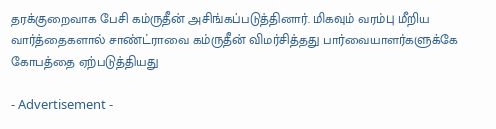தரக்குறைவாக பேசி கம்ருதீன் அசிங்கப்படுத்தினார். மிகவும் வரம்பு மீறிய வார்த்தைகளால் சாண்ட்ராவை கம்ருதீன் விமர்சித்தது பார்வையாளர்களுக்கே கோபத்தை ஏற்படுத்தியது

- Advertisement -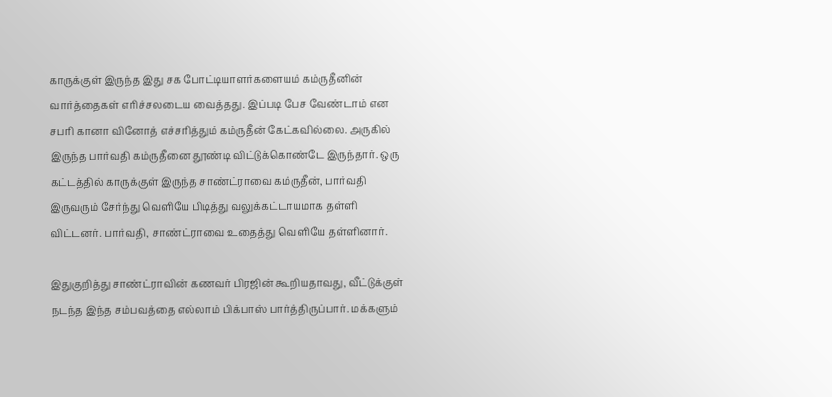காருக்குள் இருந்த இது சக போட்டியாளர்களையம் கம்ருதீனின் வார்த்தைகள் எரிச்சலடைய வைத்தது. இப்படி பேச வேண்டாம் என சபரி கானா வினோத் எச்சரித்தும் கம்ருதீன் கேட்கவில்லை. அருகில் இருந்த பார்வதி கம்ருதீனை தூண்டி விட்டுக்கொண்டே இருந்தார். ஒரு கட்டத்தில் காருக்குள் இருந்த சாண்ட்ராவை கம்ருதீன், பார்வதி இருவரும் சேர்ந்து வெளியே பிடித்து வலுக்கட்டாயமாக தள்ளி விட்டனர். பார்வதி, சாண்ட்ராவை உதைத்து வெளியே தள்ளினார்.

இதுகுறித்து சாண்ட்ராவின் கணவர் பிரஜின் கூறியதாவது, வீட்டுக்குள் நடந்த இந்த சம்பவத்தை எல்லாம் பிக்பாஸ் பார்த்திருப்பார். மக்களும்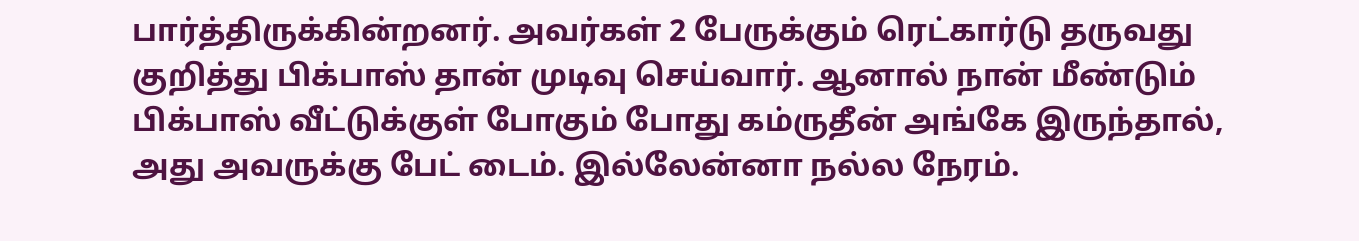பார்த்திருக்கின்றனர். அவர்கள் 2 பேருக்கும் ரெட்கார்டு தருவது குறித்து பிக்பாஸ் தான் முடிவு செய்வார். ஆனால் நான் மீண்டும் பிக்பாஸ் வீட்டுக்குள் போகும் போது கம்ருதீன் அங்கே இருந்தால், அது அவருக்கு பேட் டைம். இல்லேன்னா நல்ல நேரம்.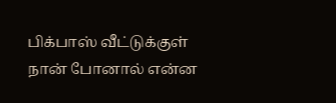பிக்பாஸ் வீட்டுக்குள் நான் போனால் என்ன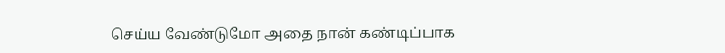செய்ய வேண்டுமோ அதை நான் கண்டிப்பாக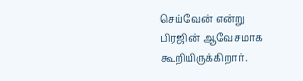செய்வேன் என்று பிரஜின் ஆவேசமாக கூறியிருக்கிறார்.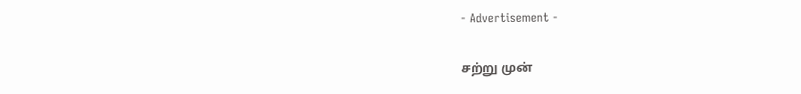- Advertisement -

சற்று முன்